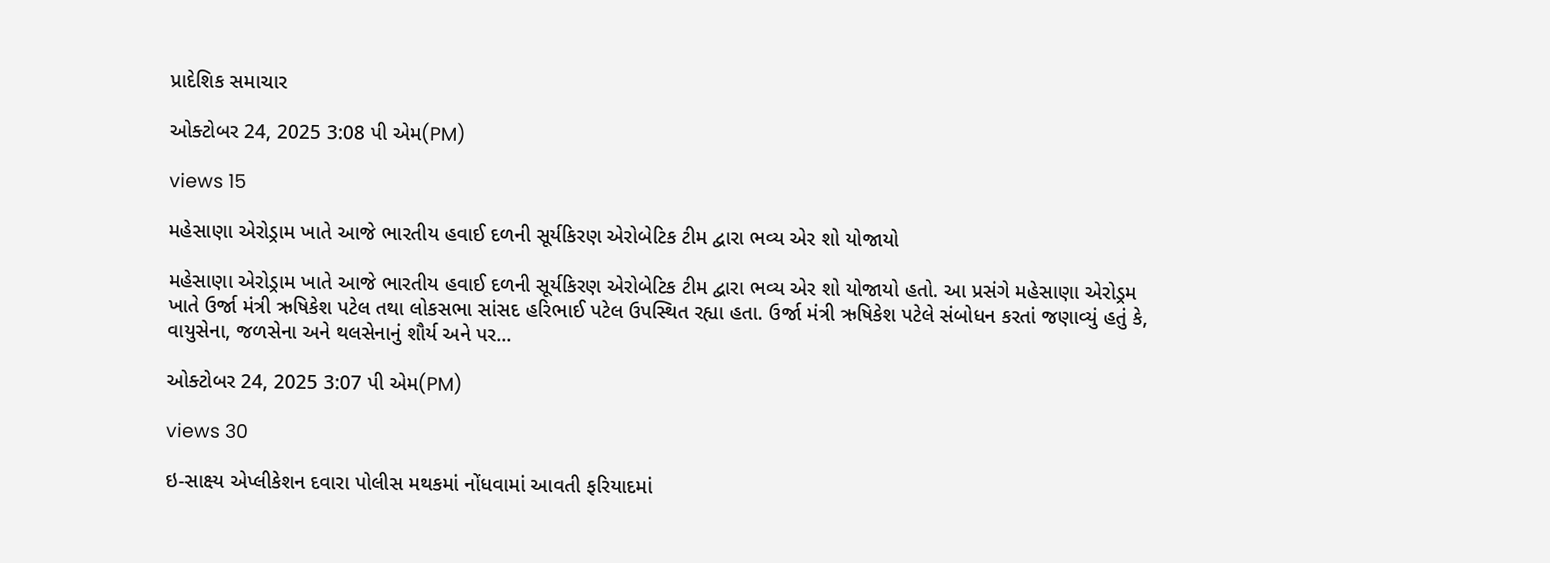પ્રાદેશિક સમાચાર

ઓક્ટોબર 24, 2025 3:08 પી એમ(PM)

views 15

મહેસાણા એરોડ્રામ ખાતે આજે ભારતીય હવાઈ દળની સૂર્યકિરણ એરોબેટિક ટીમ દ્વારા ભવ્ય એર શો યોજાયો

મહેસાણા એરોડ્રામ ખાતે આજે ભારતીય હવાઈ દળની સૂર્યકિરણ એરોબેટિક ટીમ દ્વારા ભવ્ય એર શો યોજાયો હતો. આ પ્રસંગે મહેસાણા એરોડ્રમ ખાતે ઉર્જા મંત્રી ઋષિકેશ પટેલ તથા લોકસભા સાંસદ હરિભાઈ પટેલ ઉપસ્થિત રહ્યા હતા. ઉર્જા મંત્રી ઋષિકેશ પટેલે સંબોધન કરતાં જણાવ્યું હતું કે, વાયુસેના, જળસેના અને થલસેનાનું શૌર્ય અને પર...

ઓક્ટોબર 24, 2025 3:07 પી એમ(PM)

views 30

ઇ-સાક્ષ્ય એપ્લીકેશન દવારા પોલીસ મથકમાં નોંધવામાં આવતી ફરિયાદમાં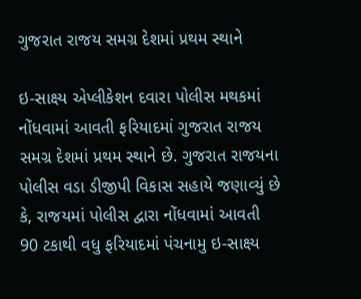ગુજરાત રાજય સમગ્ર દેશમાં પ્રથમ સ્થાને

ઇ-સાક્ષ્ય એપ્લીકેશન દવારા પોલીસ મથકમાં નોંધવામાં આવતી ફરિયાદમાં ગુજરાત રાજય સમગ્ર દેશમાં પ્રથમ સ્થાને છે. ગુજરાત રાજયના પોલીસ વડા ડીજીપી વિકાસ સહાયે જણાવ્યું છે કે, રાજયમાં પોલીસ દ્વારા નોંધવામાં આવતી 90 ટકાથી વધુ ફરિયાદમાં પંચનામુ ઇ-સાક્ષ્ય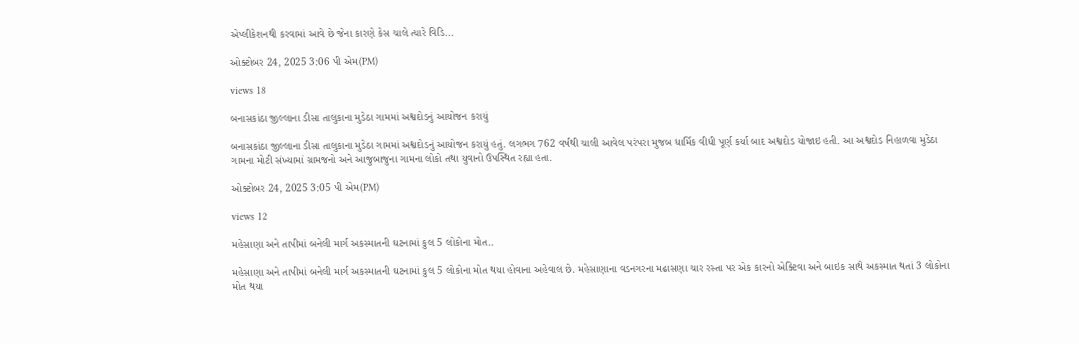એપ્લીકેશનથી કરવામાં આવે છે જેના કારણે કેસ ચાલે ત્યારે વિડિ...

ઓક્ટોબર 24, 2025 3:06 પી એમ(PM)

views 18

બનાસકાંઠા જીલ્લાના ડીસા તાલુકાના મુડેઠા ગામમાં અશ્વદોડનું આયોજન કરાયું

બનાસકાંઠા જીલ્લાના ડીસા તાલુકાના મુડેઠા ગામમાં અશ્વદોડનું આયોજન કરાયું હતું. લગભગ 762 વર્ષથી ચાલી આવેલ પરંપરા મુજબ ધાર્મિક વીધી પૂર્ણ કર્યા બાદ અશ્વદોડ યોજાઇ હતી. આ અશ્વદોડ નિહાળવા મુડેઠા ગામના મોટી સંખ્યામાં ગ્રામજનો અને આજુબાજુના ગામના લોકો તથા યુવાનો ઉપસ્થિત રહ્યા હતા.

ઓક્ટોબર 24, 2025 3:05 પી એમ(PM)

views 12

મહેસાણા અને તાપીમાં બનેલી માર્ગ અકસ્માતની ઘટનામાં કુલ 5 લોકોના મોત..

મહેસાણા અને તાપીમાં બનેલી માર્ગ અકસ્માતની ઘટનામાં કુલ 5 લોકોના મોત થયા હોવાના અહેવાલ છે. મહેસાણાના વડનગરના મઢાસણા ચાર રસ્તા પર એક કારનો એક્ટિવા અને બાઇક સાથે અકસ્માત થતાં 3 લોકોના મોત થયા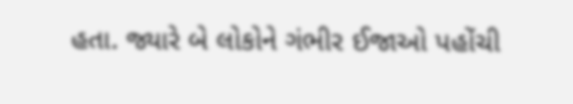હતા. જ્યારે બે લોકોને ગંભીર ઈજાઓ પહોંચી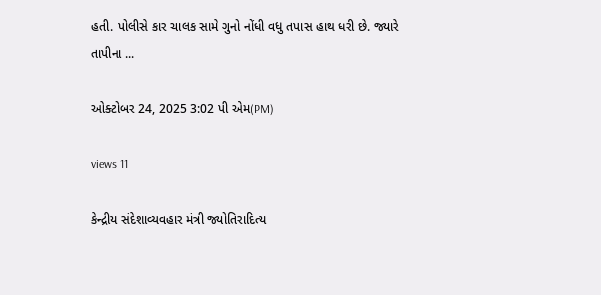હતી. પોલીસે કાર ચાલક સામે ગુનો નોંધી વધુ તપાસ હાથ ધરી છે. જ્યારે તાપીના ...

ઓક્ટોબર 24, 2025 3:02 પી એમ(PM)

views 11

કેન્દ્રીય સંદેશાવ્યવહાર મંત્રી જ્યોતિરાદિત્ય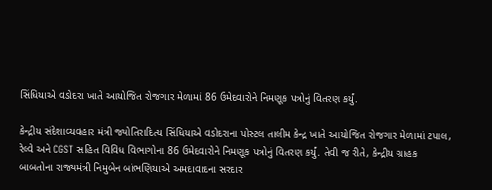સિંધિયાએ વડોદરા ખાતે આયોજિત રોજગાર મેળામાં 86 ઉમેદવારોને નિમણૂક પત્રોનું વિતરણ કર્યું.

કેન્દ્રીય સંદેશાવ્યવહાર મંત્રી જ્યોતિરાદિત્ય સિંધિયાએ વડોદરાના પોસ્ટલ તાલીમ કેન્દ્ર ખાતે આયોજિત રોજગાર મેળામાં ટપાલ, રેલ્વે અને CGST સહિત વિવિધ વિભાગોના 86 ઉમેદવારોને નિમણૂક પત્રોનું વિતરણ કર્યું. તેવી જ રીતે, કેન્દ્રીય ગ્રાહક બાબતોના રાજ્યમંત્રી નિમુબેન બાંભણિયાએ અમદાવાદના સરદાર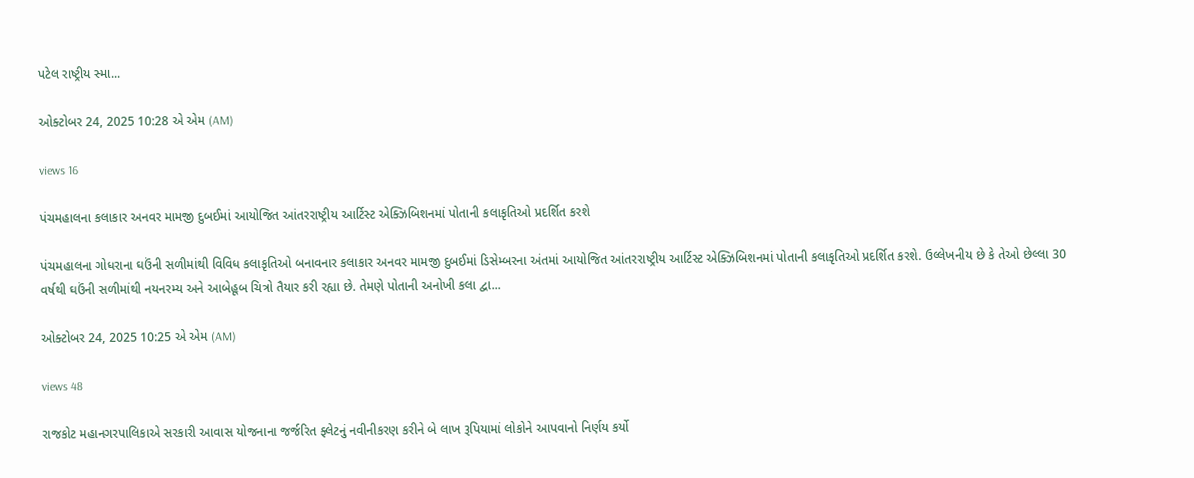પટેલ રાષ્ટ્રીય સ્મા...

ઓક્ટોબર 24, 2025 10:28 એ એમ (AM)

views 16

પંચમહાલના કલાકાર અનવર મામજી દુબઈમાં આયોજિત આંતરરાષ્ટ્રીય આર્ટિસ્ટ એક્ઝિબિશનમાં પોતાની કલાકૃતિઓ પ્રદર્શિત કરશે

પંચમહાલના ગોધરાના ઘઉંની સળીમાંથી વિવિધ કલાકૃતિઓ બનાવનાર કલાકાર અનવર મામજી દુબઈમાં ડિસેમ્બરના અંતમાં આયોજિત આંતરરાષ્ટ્રીય આર્ટિસ્ટ એક્ઝિબિશનમાં પોતાની કલાકૃતિઓ પ્રદર્શિત કરશે. ઉલ્લેખનીય છે કે તેઓ છેલ્લા 30 વર્ષથી ઘઉંની સળીમાંથી નયનરમ્ય અને આબેહૂબ ચિત્રો તૈયાર કરી રહ્યા છે. તેમણે પોતાની અનોખી કલા દ્વા...

ઓક્ટોબર 24, 2025 10:25 એ એમ (AM)

views 48

રાજકોટ મહાનગરપાલિકાએ સરકારી આવાસ યોજનાના જર્જરિત ફ્લેટનું નવીનીકરણ કરીને બે લાખ રૂપિયામાં લોકોને આપવાનો નિર્ણય કર્યો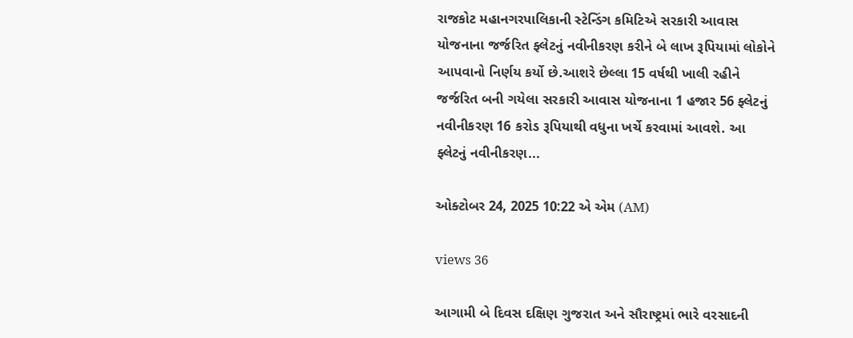રાજકોટ મહાનગરપાલિકાની સ્ટેન્ડિંગ કમિટિએ સરકારી આવાસ યોજનાના જર્જરિત ફ્લેટનું નવીનીકરણ કરીને બે લાખ રૂપિયામાં લોકોને આપવાનો નિર્ણય કર્યો છે.આશરે છેલ્લા 15 વર્ષથી ખાલી રહીને જર્જરિત બની ગયેલા સરકારી આવાસ યોજનાના 1 હજાર 56 ફ્લેટનું નવીનીકરણ 16 કરોડ રૂપિયાથી વધુના ખર્ચે કરવામાં આવશે. આ ફ્લેટનું નવીનીકરણ...

ઓક્ટોબર 24, 2025 10:22 એ એમ (AM)

views 36

આગામી બે દિવસ દક્ષિણ ગુજરાત અને સૌરાષ્ટ્રમાં ભારે વરસાદની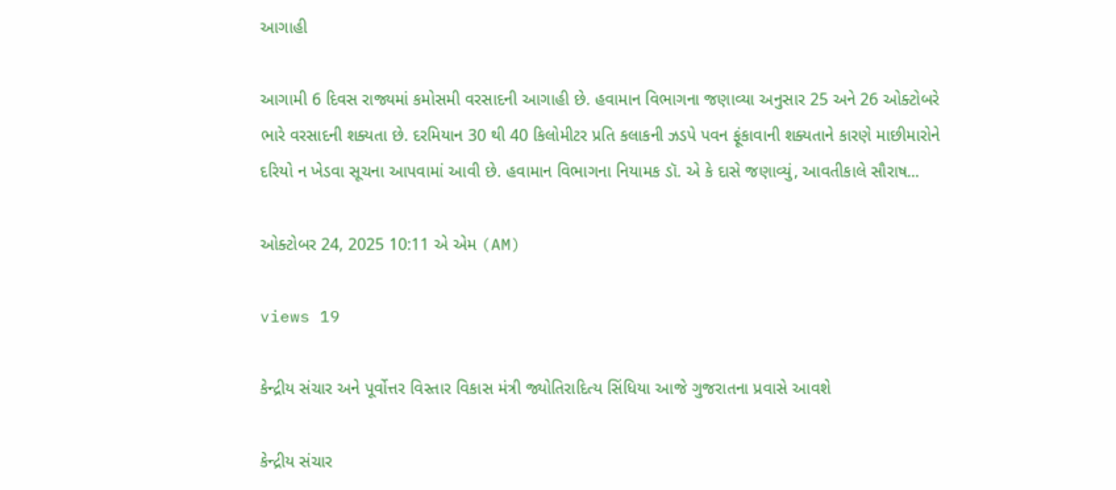આગાહી

આગામી 6 દિવસ રાજ્યમાં કમોસમી વરસાદની આગાહી છે. હવામાન વિભાગના જણાવ્યા અનુસાર 25 અને 26 ઓક્ટોબરે ભારે વરસાદની શક્યતા છે. દરમિયાન 30 થી 40 કિલોમીટર પ્રતિ કલાકની ઝડપે પવન ફૂંકાવાની શક્યતાને કારણે માછીમારોને દરિયો ન ખેડવા સૂચના આપવામાં આવી છે. હવામાન વિભાગના નિયામક ડૉ. એ કે દાસે જણાવ્યું, આવતીકાલે સૌરાષ...

ઓક્ટોબર 24, 2025 10:11 એ એમ (AM)

views 19

કેન્દ્રીય સંચાર અને પૂર્વોત્તર વિસ્તાર વિકાસ મંત્રી જ્યોતિરાદિત્ય સિંધિયા આજે ગુજરાતના પ્રવાસે આવશે

કેન્દ્રીય સંચાર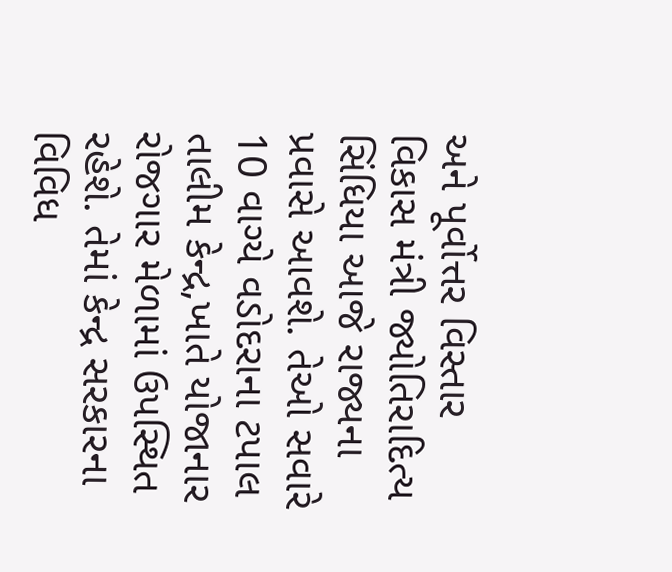અને પૂર્વોત્તર વિસ્તાર વિકાસ મંત્રી જ્યોતિરાદિત્ય સિંધિયા આજે રાજ્યના પ્રવાસે આવશે. તેઓ સવારે 10 વાગ્યે વડોદરાના ટપાલ તાલીમ કેન્દ્ર,ખાતે યોજાનાર રોજગાર મેળામાં ઉપસ્થિત રહેશે. તેમાં કેન્દ્ર સરકારના વિવિધ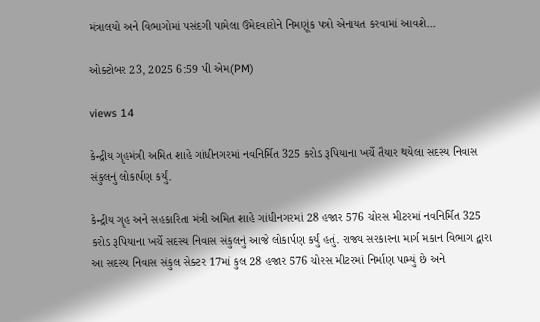મંત્રાલયો અને વિભાગોમાં પસંદગી પામેલા ઉમેદવારોને નિમણૂંક પત્રો એનાયત કરવામાં આવશે...

ઓક્ટોબર 23, 2025 6:59 પી એમ(PM)

views 14

કેન્દ્રીય ગૃહમંત્રી અમિત શાહે ગાંધીનગરમાં નવનિર્મિત 325 કરોડ રૂપિયાના ખર્ચે તૈયાર થયેલા સદસ્ય નિવાસ સંકુલનું લોકાર્પણ કર્યું.

કેન્દ્રીય ગૃહ અને સહકારિતા મંત્રી અમિત શાહે ગાંધીનગરમાં 28 હજાર 576 ચોરસ મીટરમાં નવનિર્મિત 325 કરોડ રૂપિયાના ખર્ચે સદસ્ય નિવાસ સંકુલનું આજે લોકાર્પણ કર્યું હતું. રાજ્ય સરકારના માર્ગ મકાન વિભાગ દ્વારા આ સદસ્ય નિવાસ સંકુલ સેક્ટર 17માં કુલ 28 હજાર 576 ચોરસ મીટરમાં નિર્માણ પામ્યું છે અને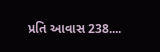પ્રતિ આવાસ 238....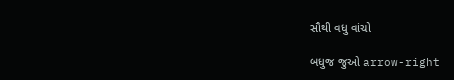સૌથી વધુ વાંચો

બધુજ જુઓ arrow-right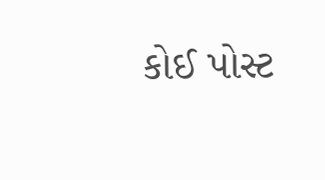કોઈ પોસ્ટ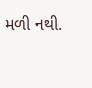મળી નથી.